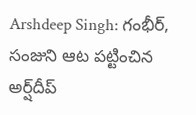Arshdeep Singh: గంభీర్, సంజుని ఆట పట్టించిన అర్ష్‌దీప్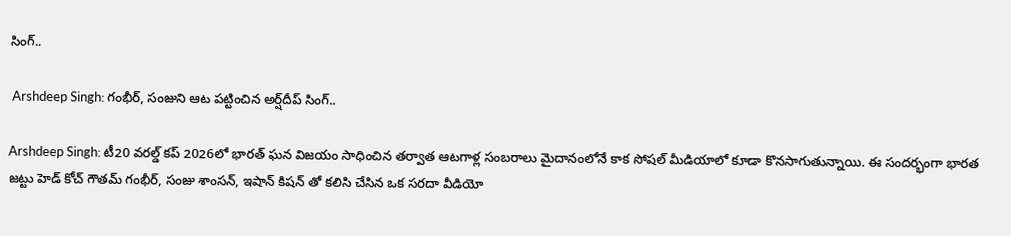సింగ్..

 Arshdeep Singh: గంభీర్, సంజుని ఆట పట్టించిన అర్ష్‌దీప్ సింగ్..

Arshdeep Singh: టీ20 వరల్డ్ కప్ 2026లో భారత్ ఘన విజయం సాధించిన తర్వాత ఆటగాళ్ల సంబరాలు మైదానంలోనే కాక సోషల్ మీడియాలో కూడా కొనసాగుతున్నాయి. ఈ సందర్భంగా భారత జట్టు హెడ్ కోచ్ గౌతమ్ గంభీర్, సంజు శాంసన్, ఇషాన్ కిషన్ తో కలిసి చేసిన ఒక సరదా వీడియో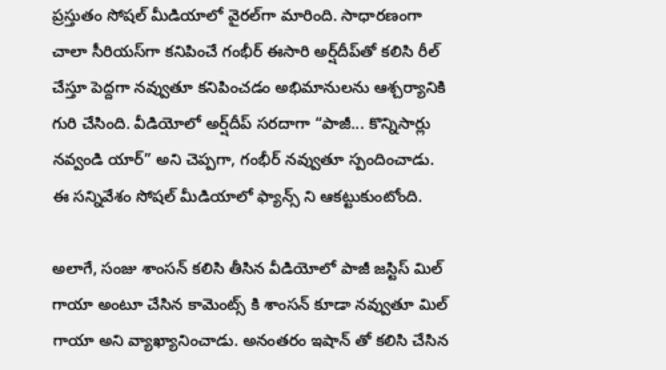ప్రస్తుతం సోషల్ మీడియాలో వైరల్‌గా మారింది. సాధారణంగా చాలా సీరియస్‌గా కనిపించే గంభీర్ ఈసారి అర్ష్‌దీప్‌తో కలిసి రీల్ చేస్తూ పెద్దగా నవ్వుతూ కనిపించడం అభిమానులను ఆశ్చర్యానికి గురి చేసింది. వీడియోలో అర్ష్‌దీప్ సరదాగా “పాజీ... కొన్నిసార్లు నవ్వండి యార్” అని చెప్పగా, గంభీర్ నవ్వుతూ స్పందించాడు. ఈ సన్నివేశం సోషల్ మీడియాలో ఫ్యాన్స్ ని ఆకట్టుకుంటోంది.

అలాగే, సంజు శాంసన్ కలిసి తీసిన వీడియోలో పాజీ జస్టిస్ మిల్ గాయా అంటూ చేసిన కామెంట్స్ కి శాంసన్ కూడా నవ్వుతూ మిల్ గాయా అని వ్యాఖ్యానించాడు. అనంతరం ఇషాన్ తో కలిసి చేసిన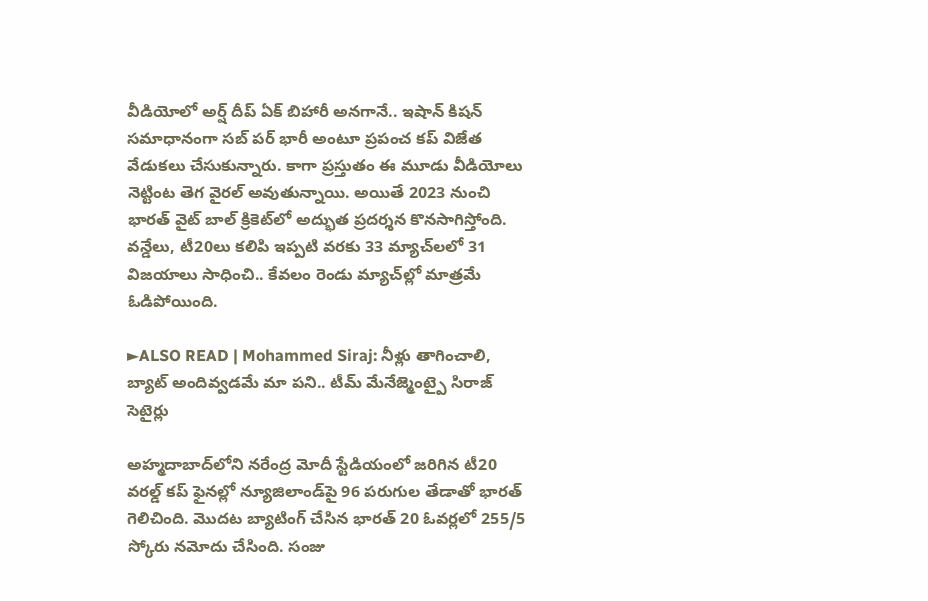వీడియోలో అర్ష్ దీప్ ఏక్ బిహారీ అనగానే.. ఇషాన్ కిషన్ సమాధానంగా సబ్ పర్ భారీ అంటూ ప్రపంచ కప్ విజేత వేడుకలు చేసుకున్నారు. కాగా ప్రస్తుతం ఈ మూడు వీడియోలు నెట్టింట తెగ వైరల్ అవుతున్నాయి. అయితే 2023 నుంచి భారత్ వైట్ బాల్ క్రికెట్‌లో అద్భుత ప్రదర్శన కొనసాగిస్తోంది. వన్డేలు, టీ20లు కలిపి ఇప్పటి వరకు 33 మ్యాచ్‌లలో 31 విజయాలు సాధించి.. కేవలం రెండు మ్యాచ్‌ల్లో మాత్రమే ఓడిపోయింది.

►ALSO READ | Mohammed Siraj: నీళ్లు తాగించాలి, బ్యాట్ అందివ్వడమే మా పని.. టీమ్ మేనేజ్మెంట్పై సిరాజ్ సెటైర్లు

అహ్మదాబాద్‌లోని నరేంద్ర మోదీ స్టేడియంలో జరిగిన టీ20 వరల్డ్ కప్ ఫైనల్లో న్యూజిలాండ్‌పై 96 పరుగుల తేడాతో భారత్ గెలిచింది. మొదట బ్యాటింగ్ చేసిన భారత్ 20 ఓవర్లలో 255/5 స్కోరు నమోదు చేసింది. సంజు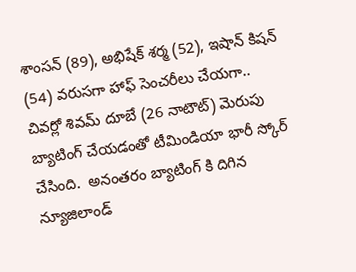శాంసన్ (89), అభిషేక్ శర్మ (52), ఇషాన్ కిషన్ (54) వరుసగా హాఫ్ సెంచరీలు చేయగా.. చివర్లో శివమ్ దూబే (26 నాటౌట్) మెరుపు బ్యాటింగ్ చేయడంతో టీమిండియా భారీ స్కోర్ చేసింది.  అనంతరం బ్యాటింగ్ కి దిగిన న్యూజిలాండ్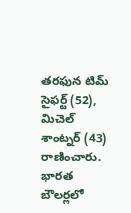తరఫున టిమ్ సైఫర్ట్ (52), మిచెల్ శాంట్నర్ (43) రాణించారు. భారత బౌలర్లలో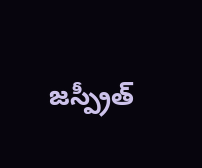జస్ప్రీత్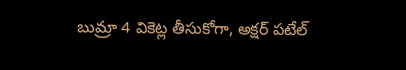బుమ్రా 4 వికెట్ల తీసుకోగా, అక్షర్ పటేల్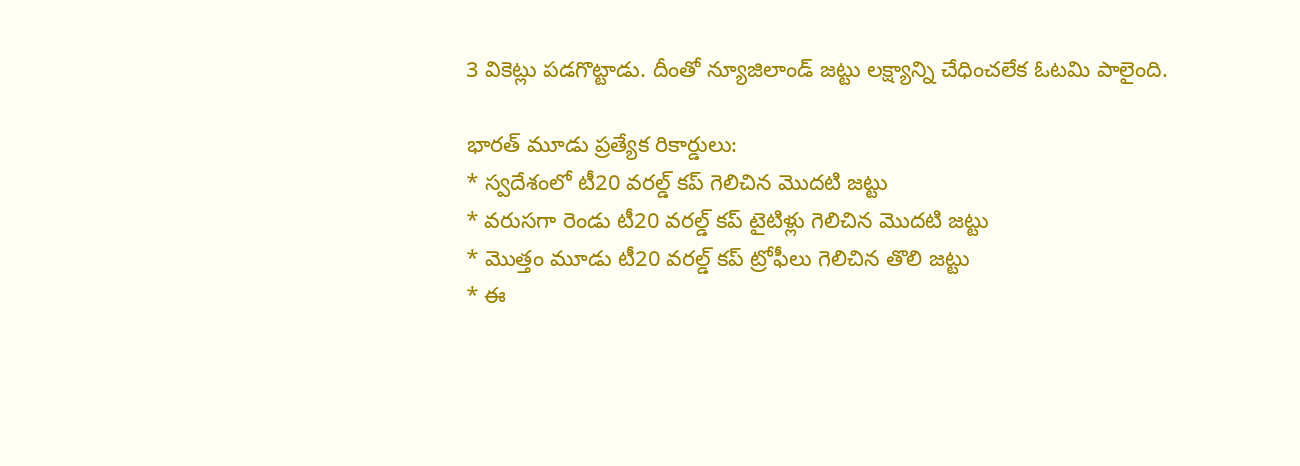3 వికెట్లు పడగొట్టాడు. దీంతో న్యూజిలాండ్ జట్టు లక్ష్యాన్ని చేధించలేక ఓటమి పాలైంది.

భారత్ మూడు ప్రత్యేక రికార్డులు:
* స్వదేశంలో టీ20 వరల్డ్ కప్ గెలిచిన మొదటి జట్టు
* వరుసగా రెండు టీ20 వరల్డ్ కప్ టైటిళ్లు గెలిచిన మొదటి జట్టు
* మొత్తం మూడు టీ20 వరల్డ్ కప్ ట్రోఫీలు గెలిచిన తొలి జట్టు
* ఈ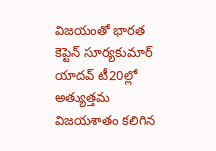విజయంతో భారత కెప్టెన్ సూర్యకుమార్ యాదవ్ టీ20ల్లో అత్యుత్తమ విజయశాతం కలిగిన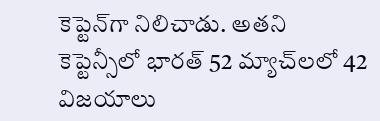కెప్టెన్‌గా నిలిచాడు. అతని కెప్టెన్సీలో భారత్ 52 మ్యాచ్‌లలో 42 విజయాలు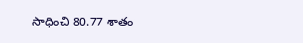సాధించి 80.77 శాతం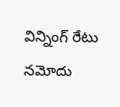విన్నింగ్ రేటు నమోదు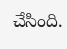చేసింది.